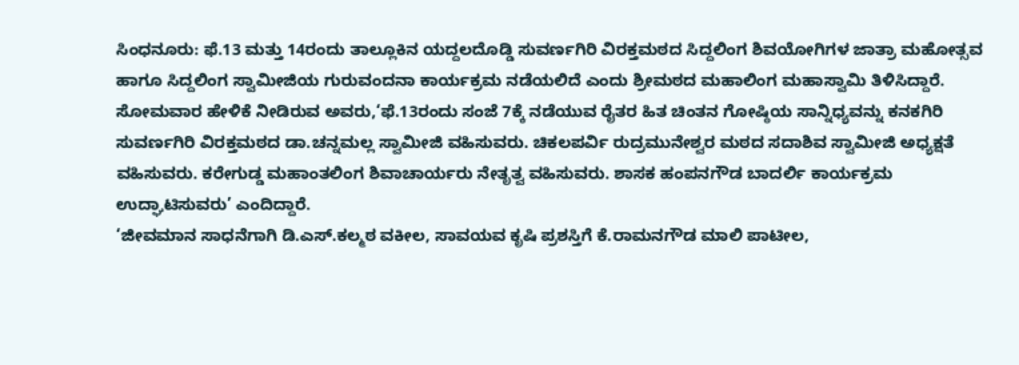ಸಿಂಧನೂರು: ಫೆ.13 ಮತ್ತು 14ರಂದು ತಾಲ್ಲೂಕಿನ ಯದ್ದಲದೊಡ್ಡಿ ಸುವರ್ಣಗಿರಿ ವಿರಕ್ತಮಠದ ಸಿದ್ದಲಿಂಗ ಶಿವಯೋಗಿಗಳ ಜಾತ್ರಾ ಮಹೋತ್ಸವ ಹಾಗೂ ಸಿದ್ದಲಿಂಗ ಸ್ವಾಮೀಜಿಯ ಗುರುವಂದನಾ ಕಾರ್ಯಕ್ರಮ ನಡೆಯಲಿದೆ ಎಂದು ಶ್ರೀಮಠದ ಮಹಾಲಿಂಗ ಮಹಾಸ್ವಾಮಿ ತಿಳಿಸಿದ್ದಾರೆ.
ಸೋಮವಾರ ಹೇಳಿಕೆ ನೀಡಿರುವ ಅವರು,‘ಫೆ.13ರಂದು ಸಂಜೆ 7ಕ್ಕೆ ನಡೆಯುವ ರೈತರ ಹಿತ ಚಿಂತನ ಗೋಷ್ಠಿಯ ಸಾನ್ನಿಧ್ಯವನ್ನು ಕನಕಗಿರಿ ಸುವರ್ಣಗಿರಿ ವಿರಕ್ತಮಠದ ಡಾ.ಚನ್ನಮಲ್ಲ ಸ್ವಾಮೀಜಿ ವಹಿಸುವರು. ಚಿಕಲಪರ್ವಿ ರುದ್ರಮುನೇಶ್ವರ ಮಠದ ಸದಾಶಿವ ಸ್ವಾಮೀಜಿ ಅಧ್ಯಕ್ಷತೆ ವಹಿಸುವರು. ಕರೇಗುಡ್ಡ ಮಹಾಂತಲಿಂಗ ಶಿವಾಚಾರ್ಯರು ನೇತೃತ್ವ ವಹಿಸುವರು. ಶಾಸಕ ಹಂಪನಗೌಡ ಬಾದರ್ಲಿ ಕಾರ್ಯಕ್ರಮ ಉದ್ಘಾಟಿಸುವರು’ ಎಂದಿದ್ದಾರೆ.
‘ಜೀವಮಾನ ಸಾಧನೆಗಾಗಿ ಡಿ.ಎಸ್.ಕಲ್ಮಠ ವಕೀಲ, ಸಾವಯವ ಕೃಷಿ ಪ್ರಶಸ್ತಿಗೆ ಕೆ.ರಾಮನಗೌಡ ಮಾಲಿ ಪಾಟೀಲ,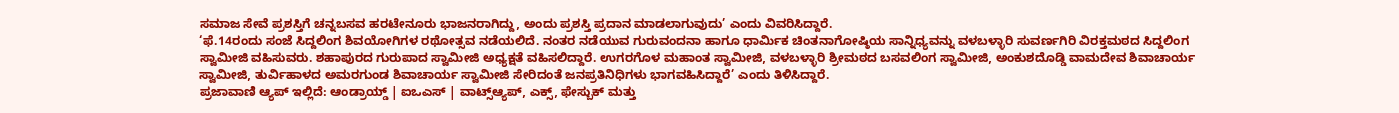ಸಮಾಜ ಸೇವೆ ಪ್ರಶಸ್ತಿಗೆ ಚನ್ನಬಸವ ಹರಟೇನೂರು ಭಾಜನರಾಗಿದ್ದು, ಅಂದು ಪ್ರಶಸ್ತಿ ಪ್ರದಾನ ಮಾಡಲಾಗುವುದು’ ಎಂದು ವಿವರಿಸಿದ್ದಾರೆ.
‘ಫೆ.14ರಂದು ಸಂಜೆ ಸಿದ್ದಲಿಂಗ ಶಿವಯೋಗಿಗಳ ರಥೋತ್ಸವ ನಡೆಯಲಿದೆ. ನಂತರ ನಡೆಯುವ ಗುರುವಂದನಾ ಹಾಗೂ ಧಾರ್ಮಿಕ ಚಿಂತನಾಗೋಷ್ಠಿಯ ಸಾನ್ನಿಧ್ಯವನ್ನು ವಳಬಳ್ಳಾರಿ ಸುವರ್ಣಗಿರಿ ವಿರಕ್ತಮಠದ ಸಿದ್ದಲಿಂಗ ಸ್ವಾಮೀಜಿ ವಹಿಸುವರು. ಶಹಾಪುರದ ಗುರುಪಾದ ಸ್ವಾಮೀಜಿ ಅಧ್ಯಕ್ಷತೆ ವಹಿಸಲಿದ್ದಾರೆ. ಉಗರಗೊಳ ಮಹಾಂತ ಸ್ವಾಮೀಜಿ, ವಳಬಳ್ಳಾರಿ ಶ್ರೀಮಠದ ಬಸವಲಿಂಗ ಸ್ವಾಮೀಜಿ, ಅಂಕುಶದೊಡ್ಡಿ ವಾಮದೇವ ಶಿವಾಚಾರ್ಯ ಸ್ವಾಮೀಜಿ, ತುರ್ವಿಹಾಳದ ಅಮರಗುಂಡ ಶಿವಾಚಾರ್ಯ ಸ್ವಾಮೀಜಿ ಸೇರಿದಂತೆ ಜನಪ್ರತಿನಿಧಿಗಳು ಭಾಗವಹಿಸಿದ್ದಾರೆ’ ಎಂದು ತಿಳಿಸಿದ್ದಾರೆ.
ಪ್ರಜಾವಾಣಿ ಆ್ಯಪ್ ಇಲ್ಲಿದೆ: ಆಂಡ್ರಾಯ್ಡ್ | ಐಒಎಸ್ | ವಾಟ್ಸ್ಆ್ಯಪ್, ಎಕ್ಸ್, ಫೇಸ್ಬುಕ್ ಮತ್ತು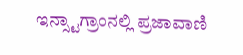ಇನ್ಸ್ಟಾಗ್ರಾಂನಲ್ಲಿ ಪ್ರಜಾವಾಣಿ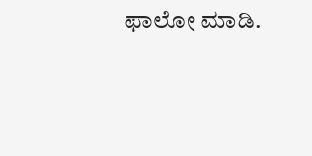ಫಾಲೋ ಮಾಡಿ.